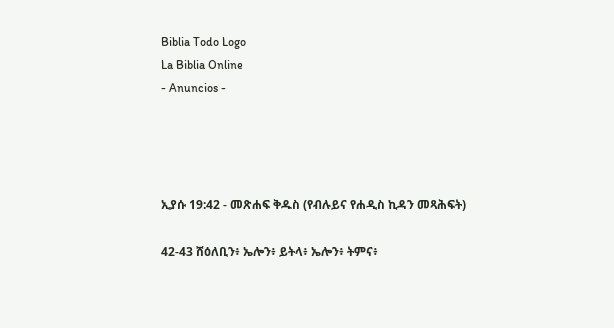Biblia Todo Logo
La Biblia Online
- Anuncios -




ኢያሱ 19:42 - መጽሐፍ ቅዱስ (የብሉይና የሐዲስ ኪዳን መጻሕፍት)

42-43 ሸዕለቢን፥ ኤሎን፥ ይትላ፥ ኤሎን፥ ትምና፥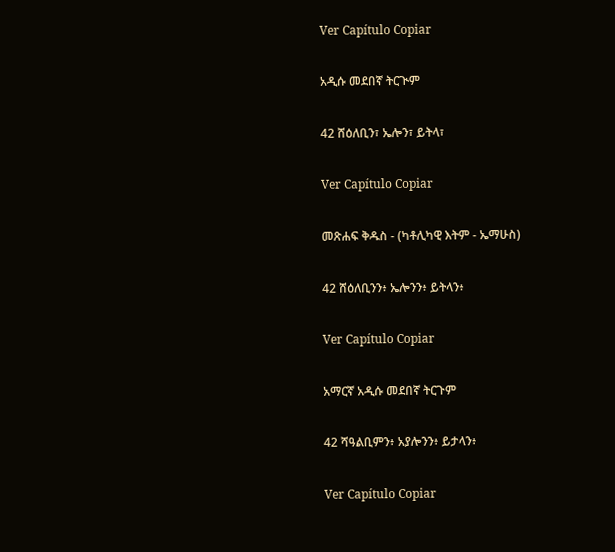Ver Capítulo Copiar

አዲሱ መደበኛ ትርጒም

42 ሸዕለቢን፣ ኤሎን፣ ይትላ፣

Ver Capítulo Copiar

መጽሐፍ ቅዱስ - (ካቶሊካዊ እትም - ኤማሁስ)

42 ሸዕለቢንን፥ ኤሎንን፥ ይትላን፥

Ver Capítulo Copiar

አማርኛ አዲሱ መደበኛ ትርጉም

42 ሻዓልቢምን፥ አያሎንን፥ ይታላን፥

Ver Capítulo Copiar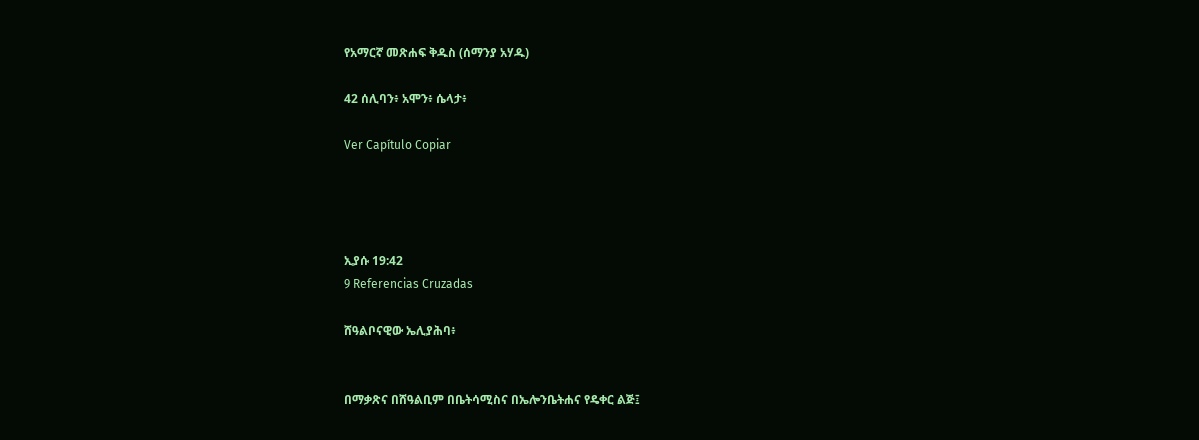የአማርኛ መጽሐፍ ቅዱስ (ሰማንያ አሃዱ)

42 ሰሊባን፥ አሞን፥ ሴላታ፥

Ver Capítulo Copiar




ኢያሱ 19:42
9 Referencias Cruzadas

ሸዓልቦናዊው ኤሊያሕባ፥


በማቃጽና በሸዓልቢም በቤትሳሚስና በኤሎንቤትሐና የዴቀር ልጅ፤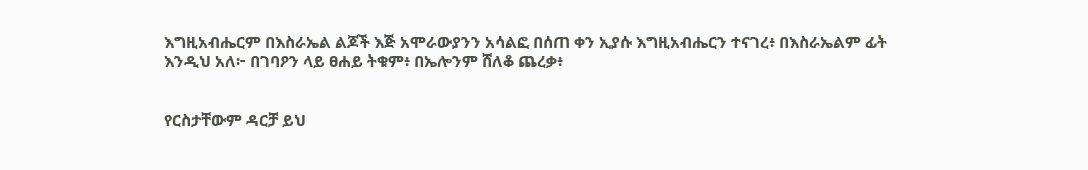እግዚአብሔርም በእስራኤል ልጆች እጅ አሞራውያንን አሳልፎ በሰጠ ቀን ኢያሱ እግዚአብሔርን ተናገረ፥ በእስራኤልም ፊት እንዲህ አለ፦ በገባዖን ላይ ፀሐይ ትቁም፥ በኤሎንም ሸለቆ ጨረቃ፥


የርስታቸውም ዳርቻ ይህ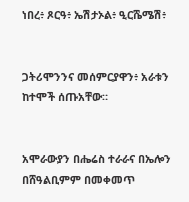ነበረ፥ ጾርዓ፥ ኤሽታኦል፥ ዒርሼሜሽ፥


ጋትሪሞንንና መሰምርያዋን፥ አራቱን ከተሞች ሰጡአቸው።


አሞራውያን በሔሬስ ተራራና በኤሎን በሸዓልቢምም በመቀመጥ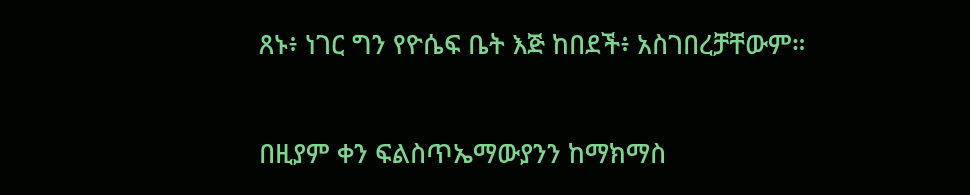ጸኑ፥ ነገር ግን የዮሴፍ ቤት እጅ ከበደች፥ አስገበረቻቸውም።


በዚያም ቀን ፍልስጥኤማውያንን ከማክማስ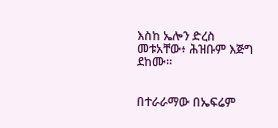እስከ ኤሎን ድረስ መቱአቸው፥ ሕዝቡም እጅግ ደከሙ።


በተራራማው በኤፍሬም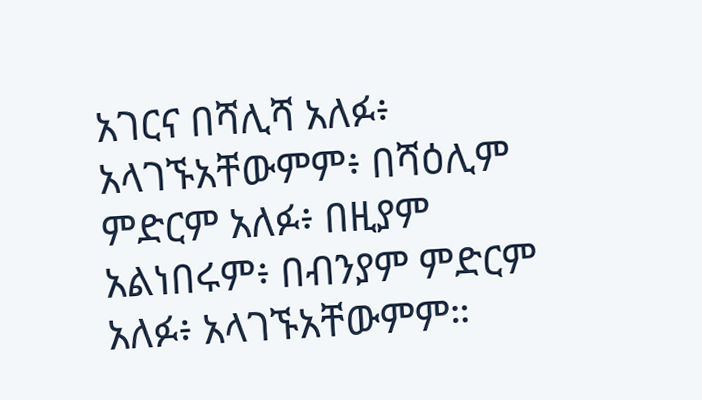አገርና በሻሊሻ አለፉ፥ አላገኙአቸውምም፥ በሻዕሊም ምድርም አለፉ፥ በዚያም አልነበሩም፥ በብንያም ምድርም አለፉ፥ አላገኙአቸውምም።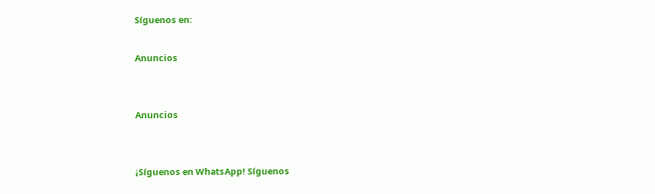Síguenos en:

Anuncios


Anuncios


¡Síguenos en WhatsApp! Síguenos